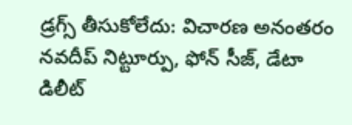డ్రగ్స్ తీసుకోలేదు: విచారణ అనంతరం నవదీప్ నిట్టూర్పు, ఫోన్ సీజ్, డేటా డిలీట్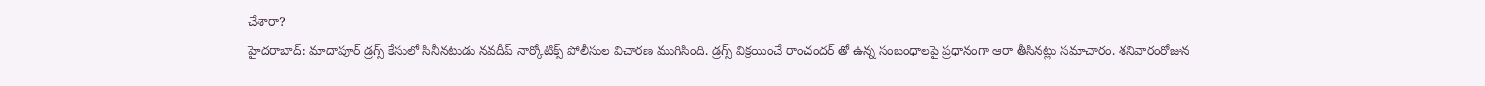చేశారా?
హైదరాబాద్: మాదాపూర్ డ్రగ్స్ కేసులో సినీనటుడు నవదీప్ నార్కోటిక్స్ పోలీసుల విచారణ ముగిసింది. డ్రగ్స్ విక్రయించే రాంచందర్ తో ఉన్న సంబంధాలపై ప్రధానంగా ఆరా తీసినట్లు సమాచారం. శనివారంరోజున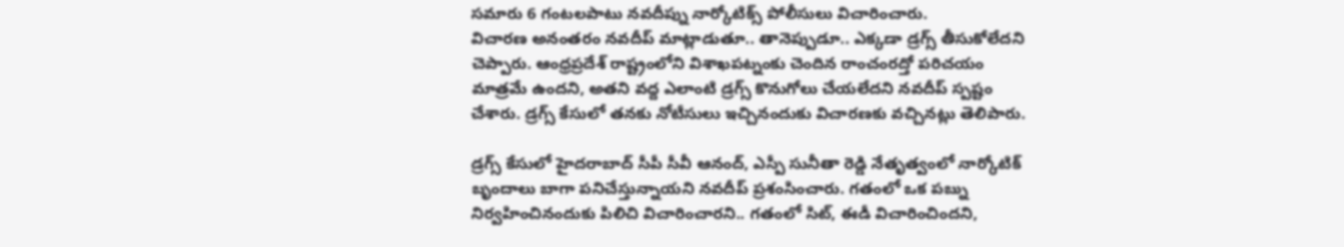సమారు 6 గంటలపాటు నవదీప్ను నార్కోటిక్స్ పోలీసులు విచారించారు.
విచారణ అనంతరం నవదీప్ మాట్లాడుతూ.. తానెప్పుడూ.. ఎక్కడా డ్రగ్స్ తీసుకోలేదని చెప్పారు. ఆంధ్రప్రదేశ్ రాష్ట్రంలోని విశాఖపట్నంకు చెందిన రాంచంరద్తో పరిచయం మాత్రమే ఉందని, అతని వద్ద ఎలాంటి డ్రగ్స్ కొనుగోలు చేయలేదని నవదీప్ స్పష్టం చేశారు. డ్రగ్స్ కేసులో తనకు నోటీసులు ఇచ్చినందుకు విచారణకు వచ్చినట్లు తెలిపారు.

డ్రగ్స్ కేసులో హైదరాబాద్ సీపీ సీవీ ఆనంద్, ఎస్పీ సునీతా రెడ్డి నేతృత్వంలో నార్కోటిక్ బృందాలు బాగా పనిచేస్తున్నాయని నవదీప్ ప్రశంసించారు. గతంలో ఒక పబ్ను నిర్వహించినందుకు పిలిచి విచారించారని.. గతంలో సిట్, ఈడీ విచారించిందని,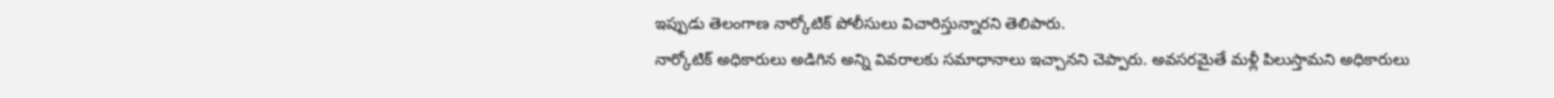ఇప్పుడు తెలంగాణ నార్కోటిక్ పోలీసులు విచారిస్తున్నారని తెలిపారు.
నార్కోటిక్ అధికారులు అడిగిన అన్ని వివరాలకు సమాధానాలు ఇచ్చానని చెప్పారు. అవసరమైతే మళ్లీ పిలుస్తామని అధికారులు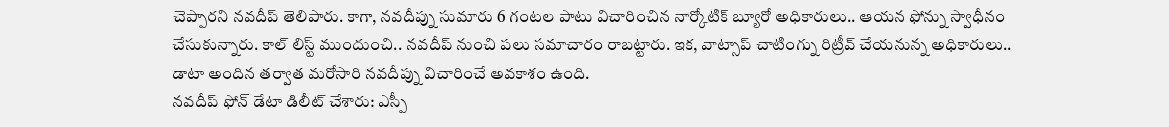చెప్పారని నవదీప్ తెలిపారు. కాగా, నవదీప్ను సుమారు 6 గంటల పాటు విచారించిన నార్కోటిక్ బ్యూరో అధికారులు.. ఆయన ఫోన్ను స్వాధీనం చేసుకున్నారు. కాల్ లిస్ట్ ముందుంచి.. నవదీప్ నుంచి పలు సమాచారం రాబట్టారు. ఇక, వాట్సాప్ చాటింగ్ను రిట్రీవ్ చేయనున్న అధికారులు.. డాటా అందిన తర్వాత మరోసారి నవదీప్ను విచారించే అవకాశం ఉంది.
నవదీప్ ఫోన్ డేటా డిలీట్ చేశారు: ఎస్పీ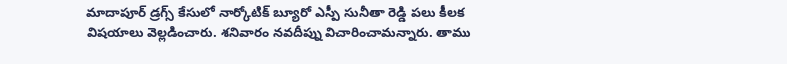మాదాపూర్ డ్రగ్స్ కేసులో నార్కోటిక్ బ్యూరో ఎస్పీ సునీతా రెడ్డి పలు కీలక విషయాలు వెల్లడించారు. శనివారం నవదీప్ను విచారించామన్నారు. తాము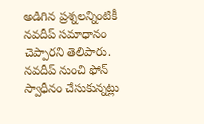అడిగిన ప్రశ్నలన్నింటికీ నవదీప్ సమాధానం చెప్పారని తెలిపారు. నవదీప్ నుంచి ఫోన్ స్వాధీనం చేసుకున్నట్లు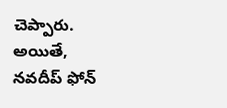చెప్పారు. అయితే, నవదీప్ ఫోన్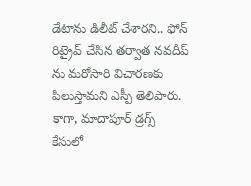డేటాను డిలీట్ చేశారని.. ఫోన్ రిట్రైవ్ చేసిన తర్వాత నవదీప్ ను మరోసారి విచారణకు పిలుస్తామని ఎస్పీ తెలిపారు.
కాగా, మాదాపూర్ డ్రగ్స్ కేసులో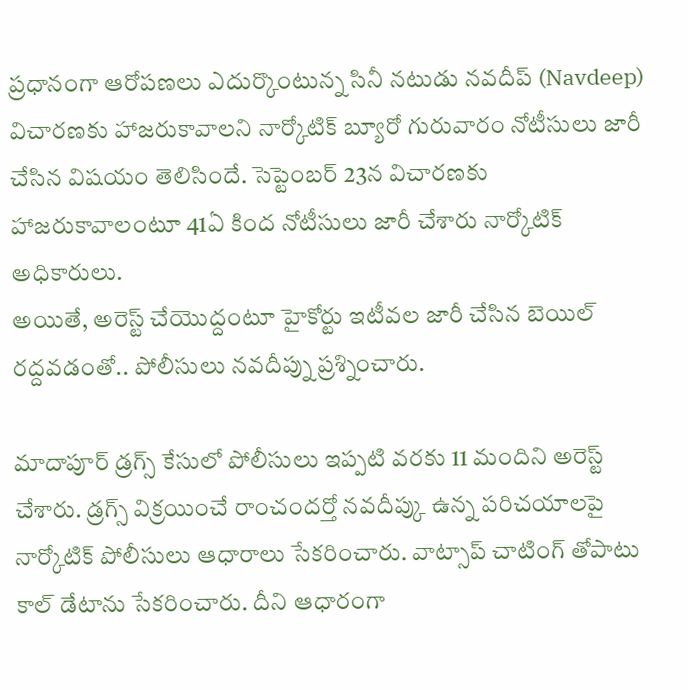ప్రధానంగా ఆరోపణలు ఎదుర్కొంటున్న సినీ నటుడు నవదీప్ (Navdeep) విచారణకు హాజరుకావాలని నార్కోటిక్ బ్యూరో గురువారం నోటీసులు జారీ చేసిన విషయం తెలిసిందే. సెప్టెంబర్ 23న విచారణకు హాజరుకావాలంటూ 41ఏ కింద నోటీసులు జారీ చేశారు నార్కోటిక్ అధికారులు.
అయితే, అరెస్ట్ చేయొద్దంటూ హైకోర్టు ఇటీవల జారీ చేసిన బెయిల్ రద్దవడంతో.. పోలీసులు నవదీప్ను ప్రశ్నించారు.

మాదాపూర్ డ్రగ్స్ కేసులో పోలీసులు ఇప్పటి వరకు 11 మందిని అరెస్ట్ చేశారు. డ్రగ్స్ విక్రయించే రాంచందర్తో నవదీప్కు ఉన్న పరిచయాలపై నార్కోటిక్ పోలీసులు ఆధారాలు సేకరించారు. వాట్సాప్ చాటింగ్ తోపాటు కాల్ డేటాను సేకరించారు. దీని ఆధారంగా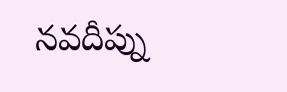నవదీప్ను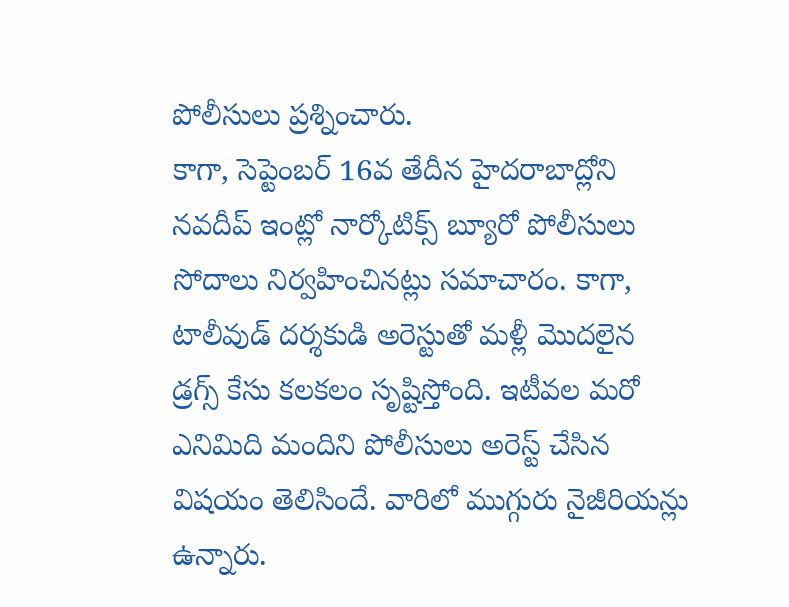పోలీసులు ప్రశ్నించారు.
కాగా, సెప్టెంబర్ 16వ తేదీన హైదరాబాద్లోని నవదీప్ ఇంట్లో నార్కోటిక్స్ బ్యూరో పోలీసులు సోదాలు నిర్వహించినట్లు సమాచారం. కాగా, టాలీవుడ్ దర్శకుడి అరెస్టుతో మళ్లీ మొదలైన డ్రగ్స్ కేసు కలకలం సృష్టిస్తోంది. ఇటీవల మరో ఎనిమిది మందిని పోలీసులు అరెస్ట్ చేసిన విషయం తెలిసిందే. వారిలో ముగ్గురు నైజీరియన్లు ఉన్నారు.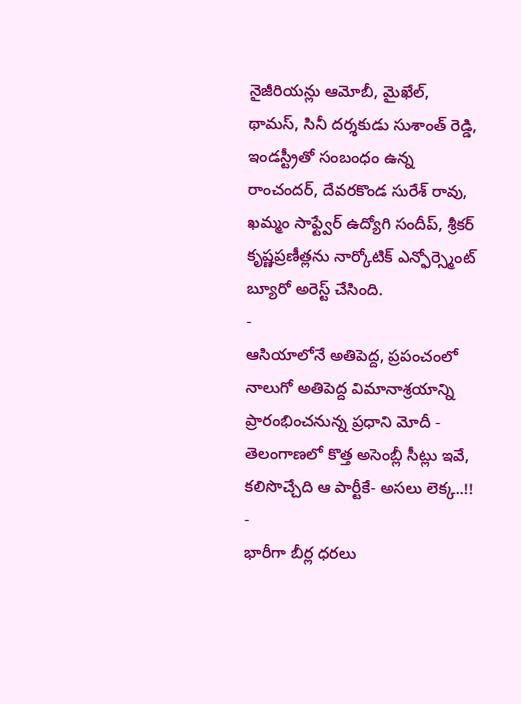నైజీరియన్లు ఆమోబీ, మైఖేల్, థామస్, సినీ దర్శకుడు సుశాంత్ రెడ్డి, ఇండస్ట్రీతో సంబంధం ఉన్న రాంచందర్, దేవరకొండ సురేశ్ రావు, ఖమ్మం సాఫ్ట్వేర్ ఉద్యోగి సందీప్, శ్రీకర్ కృష్ణప్రణీత్లను నార్కోటిక్ ఎన్ఫోర్స్మెంట్ బ్యూరో అరెస్ట్ చేసింది.
-
ఆసియాలోనే అతిపెద్ద, ప్రపంచంలో నాలుగో అతిపెద్ద విమానాశ్రయాన్ని ప్రారంభించనున్న ప్రధాని మోదీ -
తెలంగాణలో కొత్త అసెంబ్లీ సీట్లు ఇవే, కలిసొచ్చేది ఆ పార్టీకే- అసలు లెక్క..!! -
భారీగా బీర్ల ధరలు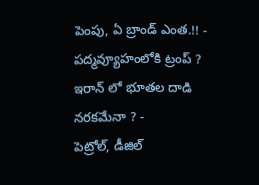పెంపు, ఏ బ్రాండ్ ఎంత.!! -
పద్మవ్యూహంలోకి ట్రంప్ ? ఇరాన్ లో భూతల దాడి నరకమేనా ? -
పెట్రోల్, డీజిల్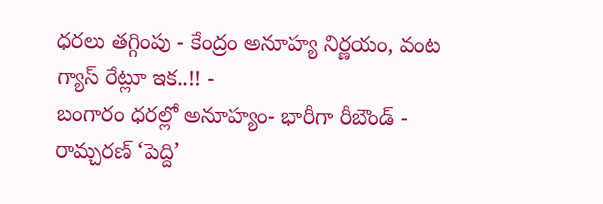ధరలు తగ్గింపు - కేంద్రం అనూహ్య నిర్ణయం, వంట గ్యాస్ రేట్లూ ఇక..!! -
బంగారం ధరల్లో అనూహ్యం- భారీగా రీబౌండ్ -
రామ్చరణ్ ‘పెద్ది’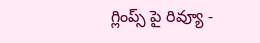గ్లింప్స్ పై రివ్యూ -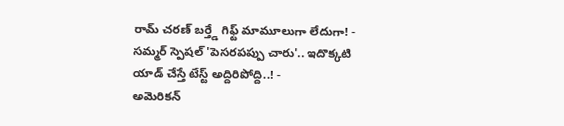రామ్ చరణ్ బర్త్డే గిఫ్ట్ మామూలుగా లేదుగా! -
సమ్మర్ స్పెషల్ 'పెసరపప్పు చారు'.. ఇదొక్కటి యాడ్ చేస్తే టేస్ట్ అద్దిరిపోద్ది..! -
అమెరికన్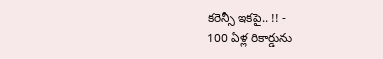కరెన్సీ ఇకపై.. !! -
100 ఏళ్ల రికార్డును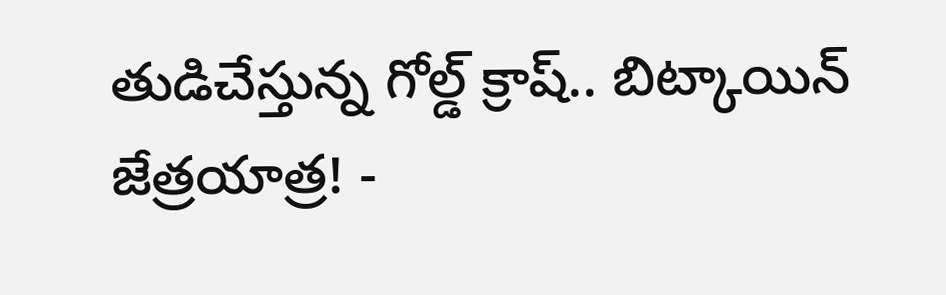తుడిచేస్తున్న గోల్డ్ క్రాష్.. బిట్కాయిన్ జేత్రయాత్ర! -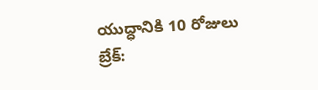యుద్ధానికి 10 రోజులు బ్రేక్: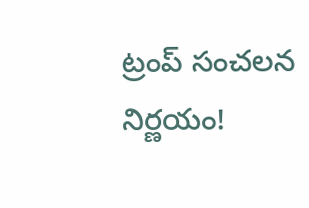ట్రంప్ సంచలన నిర్ణయం!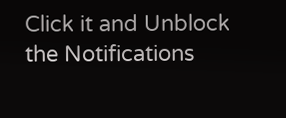Click it and Unblock the Notifications